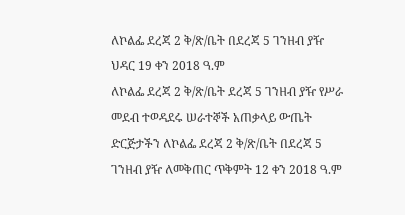ለኮልፌ ደረጃ 2 ቅ/ጽ/ቤት በደረጃ 5 ገንዘብ ያዥ
ህዳር 19 ቀን 2018 ዓ.ም
ለኮልፌ ደረጃ 2 ቅ/ጽ/ቤት ደረጃ 5 ገንዘብ ያዥ የሥራ መደብ ተወዳደሩ ሠራተኞች አጠቃላይ ውጤት
ድርጅታችን ለኮልፌ ደረጃ 2 ቅ/ጽ/ቤት በደረጃ 5 ገንዘብ ያዥ ለመቅጠር ጥቅምት 12 ቀን 2018 ዓ.ም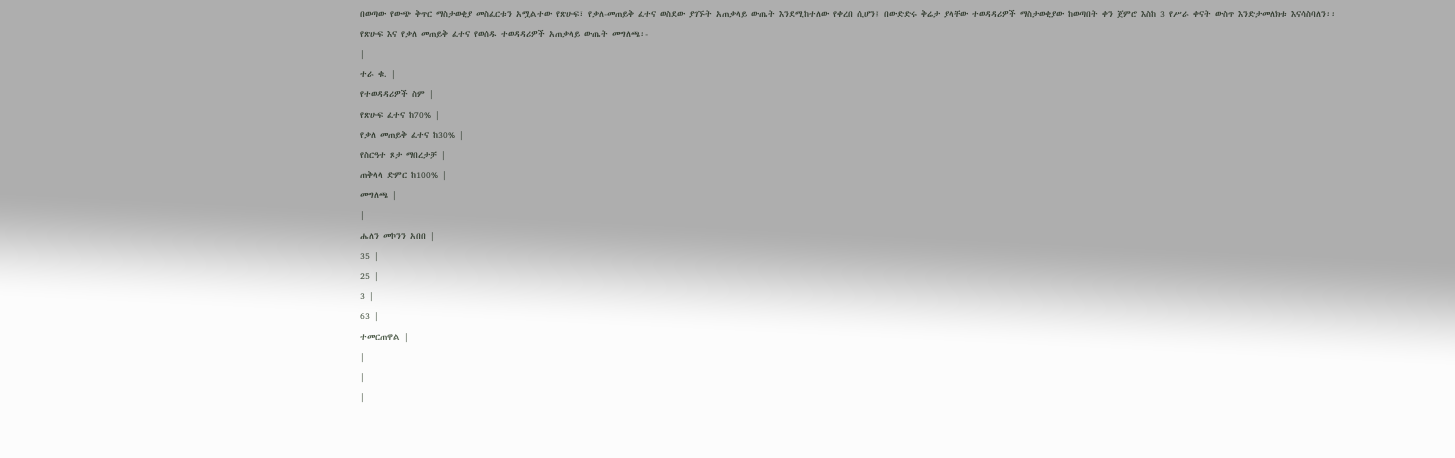በወጣው የውጭ ቅጥር ማስታወቂያ መስፈርቱን አሟልተው የጽሁፍ፣ የቃለ-መጠይቅ ፈተና ወስደው ያገኙት አጠቃላይ ውጤት እንደሚከተለው የቀረበ ሲሆን፤ በውድድሩ ቅሬታ ያላቸው ተወዳዳሪዎች ማስታወቂያው ከወጣበት ቀን ጀምሮ እስከ 3 የሥራ ቀናት ውስጥ እንድታመለክቱ እናሳስባለን፡፡
የጽሁፍ እና የቃለ መጠይቅ ፈተና የወሰዱ ተወዳዳሪዎች አጠቃላይ ውጤት መግለጫ፡-
|
ተራ ቁ. |
የተወዳዳሪዎች ስም |
የጽሁፍ ፈተና ከ70% |
የቃለ መጠይቅ ፈተና ከ30% |
የስርዓተ ጾታ ማበረታቻ |
ጠቅላላ ድምር ከ100% |
መግለጫ |
|
ሔለን መኮንን አበበ |
35 |
25 |
3 |
63 |
ተመርጠዋል |
|
|
|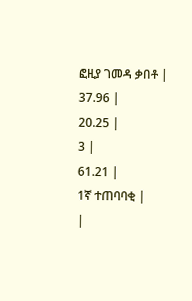ፎዚያ ገመዳ ቃበቶ |
37.96 |
20.25 |
3 |
61.21 |
1ኛ ተጠባባቂ |
|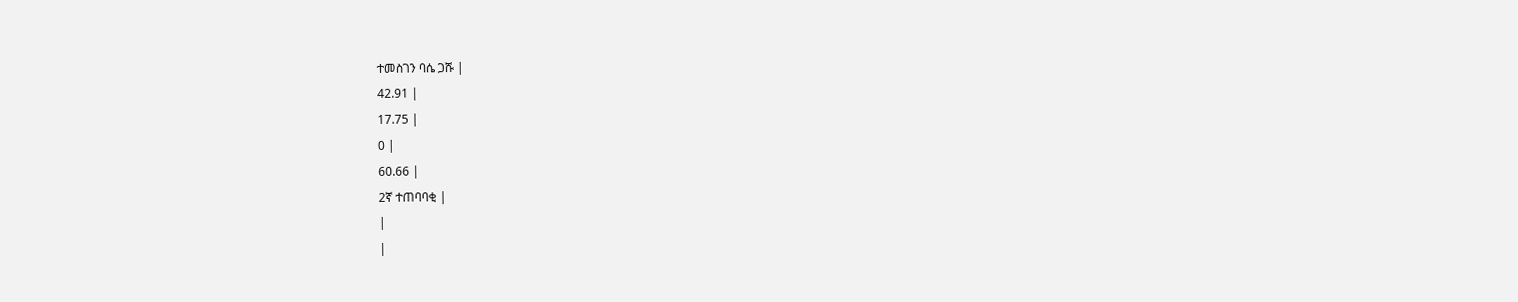ተመስገን ባሴ ጋሹ |
42.91 |
17.75 |
0 |
60.66 |
2ኛ ተጠባባቂ |
|
|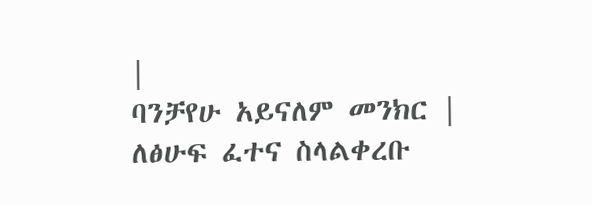|
ባንቻየሁ አይናለም መንክር |
ለፅሁፍ ፈተና ስላልቀረቡ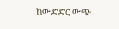ከውድድር ውጭ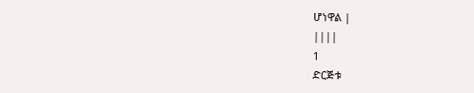ሆነዋል |
||||
1
ድርጅቱ